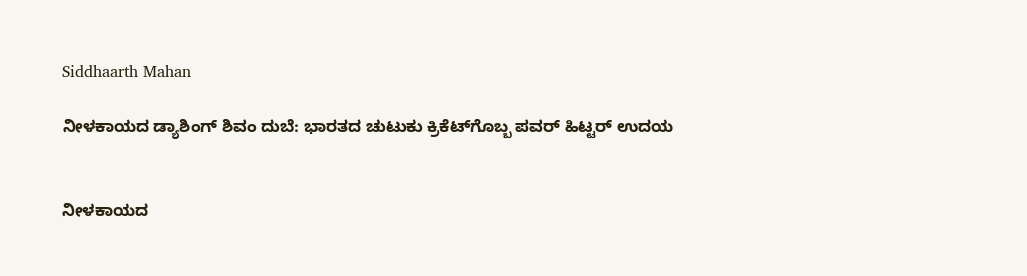Siddhaarth Mahan

ನೀಳಕಾಯದ ಡ್ಯಾಶಿಂಗ್ ಶಿವಂ ದುಬೆ: ಭಾರತದ ಚುಟುಕು ಕ್ರಿಕೆಟ್‌ಗೊಬ್ಬ ಪವರ್ ಹಿಟ್ಟರ್ ಉದಯ


ನೀಳಕಾಯದ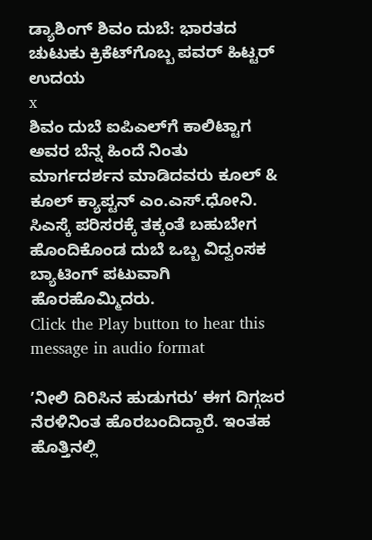ಡ್ಯಾಶಿಂಗ್ ಶಿವಂ ದುಬೆ: ಭಾರತದ ಚುಟುಕು ಕ್ರಿಕೆಟ್‌ಗೊಬ್ಬ ಪವರ್ ಹಿಟ್ಟರ್ ಉದಯ
x
ಶಿವಂ ದುಬೆ ಐಪಿಎಲ್‌ಗೆ ಕಾಲಿಟ್ಟಾಗ ಅವರ ಬೆನ್ನ ಹಿಂದೆ ನಿಂತು ಮಾರ್ಗದರ್ಶನ ಮಾಡಿದವರು ಕೂಲ್ & ಕೂಲ್ ಕ್ಯಾಪ್ಟನ್ ಎಂ.ಎಸ್.ಧೋನಿ. ಸಿಎಸ್ಕೆ ಪರಿಸರಕ್ಕೆ ತಕ್ಕಂತೆ ಬಹುಬೇಗ ಹೊಂದಿಕೊಂಡ ದುಬೆ ಒಬ್ಬ ವಿದ್ವಂಸಕ ಬ್ಯಾಟಿಂಗ್ ಪಟುವಾಗಿ ಹೊರಹೊಮ್ಮಿದರು.
Click the Play button to hear this message in audio format

ʼನೀಲಿ ದಿರಿಸಿನ ಹುಡುಗರುʼ ಈಗ ದಿಗ್ಗಜರ ನೆರಳಿನಿಂತ ಹೊರಬಂದಿದ್ದಾರೆ. ಇಂತಹ ಹೊತ್ತಿನಲ್ಲಿ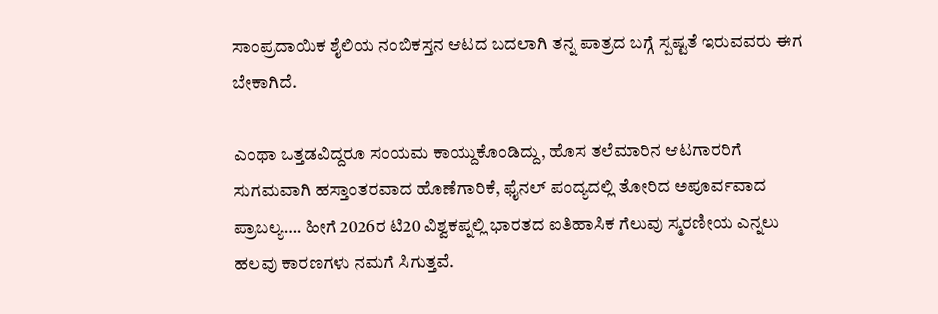ಸಾಂಪ್ರದಾಯಿಕ ಶೈಲಿಯ ನಂಬಿಕಸ್ತನ ಆಟದ ಬದಲಾಗಿ ತನ್ನ ಪಾತ್ರದ ಬಗ್ಗೆ ಸ್ಪಷ್ಟತೆ ಇರುವವರು ಈಗ ಬೇಕಾಗಿದೆ.

ಎಂಥಾ ಒತ್ತಡವಿದ್ದರೂ ಸಂಯಮ ಕಾಯ್ದುಕೊಂಡಿದ್ದು, ಹೊಸ ತಲೆಮಾರಿನ ಆಟಗಾರರಿಗೆ ಸುಗಮವಾಗಿ ಹಸ್ತಾಂತರವಾದ ಹೊಣೆಗಾರಿಕೆ, ಫೈನಲ್ ಪಂದ್ಯದಲ್ಲಿ ತೋರಿದ ಅಪೂರ್ವವಾದ ಪ್ರಾಬಲ್ಯ…. ಹೀಗೆ 2026ರ ಟಿ20 ವಿಶ್ವಕಪ್ನಲ್ಲಿ ಭಾರತದ ಐತಿಹಾಸಿಕ ಗೆಲುವು ಸ್ಮರಣೀಯ ಎನ್ನಲು ಹಲವು ಕಾರಣಗಳು ನಮಗೆ ಸಿಗುತ್ತವೆ.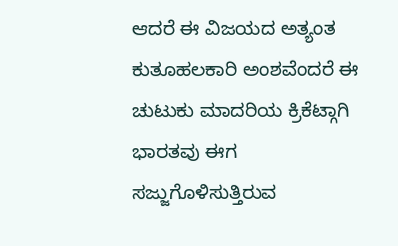ಆದರೆ ಈ ವಿಜಯದ ಅತ್ಯಂತ ಕುತೂಹಲಕಾರಿ ಅಂಶವೆಂದರೆ ಈ ಚುಟುಕು ಮಾದರಿಯ ಕ್ರಿಕೆಟ್ಗಾಗಿ ಭಾರತವು ಈಗ ಸಜ್ಜುಗೊಳಿಸುತ್ತಿರುವ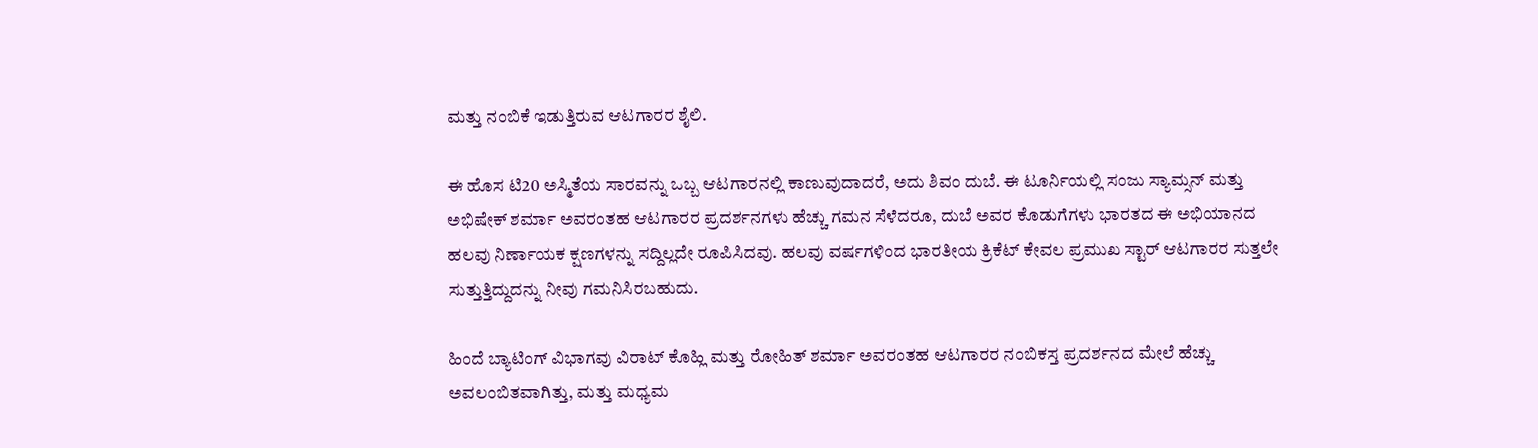ಮತ್ತು ನಂಬಿಕೆ ಇಡುತ್ತಿರುವ ಆಟಗಾರರ ಶೈಲಿ.

ಈ ಹೊಸ ಟಿ20 ಅಸ್ಮಿತೆಯ ಸಾರವನ್ನು ಒಬ್ಬ ಆಟಗಾರನಲ್ಲಿ ಕಾಣುವುದಾದರೆ, ಅದು ಶಿವಂ ದುಬೆ. ಈ ಟೂರ್ನಿಯಲ್ಲಿ ಸಂಜು ಸ್ಯಾಮ್ಸನ್ ಮತ್ತು ಅಭಿಷೇಕ್ ಶರ್ಮಾ ಅವರಂತಹ ಆಟಗಾರರ ಪ್ರದರ್ಶನಗಳು ಹೆಚ್ಚು ಗಮನ ಸೆಳೆದರೂ, ದುಬೆ ಅವರ ಕೊಡುಗೆಗಳು ಭಾರತದ ಈ ಅಭಿಯಾನದ ಹಲವು ನಿರ್ಣಾಯಕ ಕ್ಷಣಗಳನ್ನು ಸದ್ದಿಲ್ಲದೇ ರೂಪಿಸಿದವು. ಹಲವು ವರ್ಷಗಳಿಂದ ಭಾರತೀಯ ಕ್ರಿಕೆಟ್ ಕೇವಲ ಪ್ರಮುಖ ಸ್ಟಾರ್ ಆಟಗಾರರ ಸುತ್ತಲೇ ಸುತ್ತುತ್ತಿದ್ದುದನ್ನು ನೀವು ಗಮನಿಸಿರಬಹುದು.

ಹಿಂದೆ ಬ್ಯಾಟಿಂಗ್ ವಿಭಾಗವು ವಿರಾಟ್ ಕೊಹ್ಲಿ ಮತ್ತು ರೋಹಿತ್ ಶರ್ಮಾ ಅವರಂತಹ ಆಟಗಾರರ ನಂಬಿಕಸ್ತ ಪ್ರದರ್ಶನದ ಮೇಲೆ ಹೆಚ್ಚು ಅವಲಂಬಿತವಾಗಿತ್ತು, ಮತ್ತು ಮಧ್ಯಮ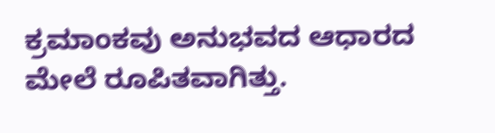ಕ್ರಮಾಂಕವು ಅನುಭವದ ಆಧಾರದ ಮೇಲೆ ರೂಪಿತವಾಗಿತ್ತು.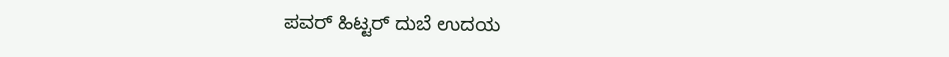ಪವರ್ ಹಿಟ್ಟರ್ ದುಬೆ ಉದಯ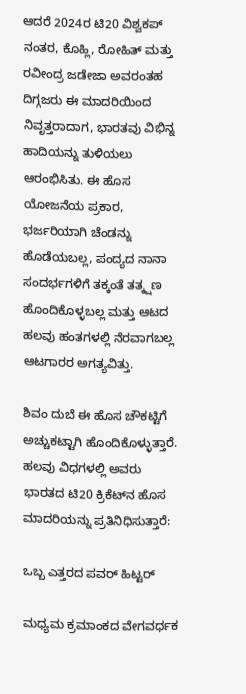ಆದರೆ 2024ರ ಟಿ20 ವಿಶ್ವಕಪ್ ನಂತರ, ಕೊಹ್ಲಿ, ರೋಹಿತ್ ಮತ್ತು ರವೀಂದ್ರ ಜಡೇಜಾ ಅವರಂತಹ ದಿಗ್ಗಜರು ಈ ಮಾದರಿಯಿಂದ ನಿವೃತ್ತರಾದಾಗ, ಭಾರತವು ವಿಭಿನ್ನ ಹಾದಿಯನ್ನು ತುಳಿಯಲು ಆರಂಭಿಸಿತು. ಈ ಹೊಸ ಯೋಜನೆಯ ಪ್ರಕಾರ, ಭರ್ಜರಿಯಾಗಿ ಚೆಂಡನ್ನು ಹೊಡೆಯಬಲ್ಲ, ಪಂದ್ಯದ ನಾನಾ ಸಂದರ್ಭಗಳಿಗೆ ತಕ್ಕಂತೆ ತತ್ಕ್ಷಣ ಹೊಂದಿಕೊಳ್ಳಬಲ್ಲ ಮತ್ತು ಆಟದ ಹಲವು ಹಂತಗಳಲ್ಲಿ ನೆರವಾಗಬಲ್ಲ ಆಟಗಾರರ ಅಗತ್ಯವಿತ್ತು.

ಶಿವಂ ದುಬೆ ಈ ಹೊಸ ಚೌಕಟ್ಟಿಗೆ ಅಚ್ಚುಕಟ್ಟಾಗಿ ಹೊಂದಿಕೊಳ್ಳುತ್ತಾರೆ. ಹಲವು ವಿಧಗಳಲ್ಲಿ ಅವರು ಭಾರತದ ಟಿ20 ಕ್ರಿಕೆಟ್‌ನ ಹೊಸ ಮಾದರಿಯನ್ನು ಪ್ರತಿನಿಧಿಸುತ್ತಾರೆ:

ಒಬ್ಬ ಎತ್ತರದ ಪವರ್ ಹಿಟ್ಟರ್

ಮಧ್ಯಮ ಕ್ರಮಾಂಕದ ವೇಗವರ್ಧಕ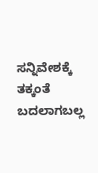ಸನ್ನಿವೇಶಕ್ಕೆ ತಕ್ಕಂತೆ ಬದಲಾಗಬಲ್ಲ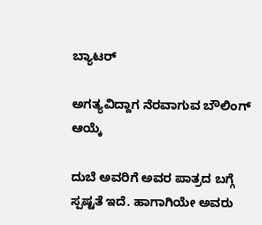ಬ್ಯಾಟರ್

ಅಗತ್ಯವಿದ್ದಾಗ ನೆರವಾಗುವ ಬೌಲಿಂಗ್ ಆಯ್ಕೆ

ದುಬೆ ಅವರಿಗೆ ಅವರ ಪಾತ್ರದ ಬಗ್ಗೆ ಸ್ಪಷ್ಟತೆ ಇದೆ. ಹಾಗಾಗಿಯೇ ಅವರು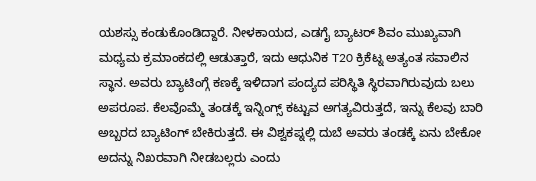ಯಶಸ್ಸು ಕಂಡುಕೊಂಡಿದ್ದಾರೆ. ನೀಳಕಾಯದ, ಎಡಗೈ ಬ್ಯಾಟರ್ ಶಿವಂ ಮುಖ್ಯವಾಗಿ ಮಧ್ಯಮ ಕ್ರಮಾಂಕದಲ್ಲಿ ಆಡುತ್ತಾರೆ, ಇದು ಆಧುನಿಕ T20 ಕ್ರಿಕೆಟ್ನ ಅತ್ಯಂತ ಸವಾಲಿನ ಸ್ಥಾನ. ಅವರು ಬ್ಯಾಟಿಂಗ್ಗೆ ಕಣಕ್ಕೆ ಇಳಿದಾಗ ಪಂದ್ಯದ ಪರಿಸ್ಥಿತಿ ಸ್ಥಿರವಾಗಿರುವುದು ಬಲು ಅಪರೂಪ. ಕೆಲವೊಮ್ಮೆ ತಂಡಕ್ಕೆ ಇನ್ನಿಂಗ್ಸ್ ಕಟ್ಟುವ ಅಗತ್ಯವಿರುತ್ತದೆ, ಇನ್ನು ಕೆಲವು ಬಾರಿ ಅಬ್ಬರದ ಬ್ಯಾಟಿಂಗ್ ಬೇಕಿರುತ್ತದೆ. ಈ ವಿಶ್ವಕಪ್ನಲ್ಲಿ ದುಬೆ ಅವರು ತಂಡಕ್ಕೆ ಏನು ಬೇಕೋ ಅದನ್ನು ನಿಖರವಾಗಿ ನೀಡಬಲ್ಲರು ಎಂದು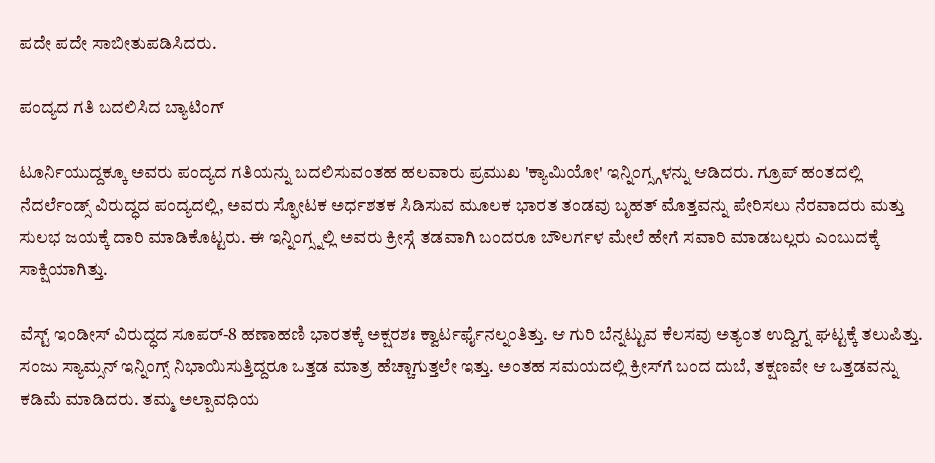ಪದೇ ಪದೇ ಸಾಬೀತುಪಡಿಸಿದರು.

ಪಂದ್ಯದ ಗತಿ ಬದಲಿಸಿದ ಬ್ಯಾಟಿಂಗ್

ಟೂರ್ನಿಯುದ್ದಕ್ಕೂ ಅವರು ಪಂದ್ಯದ ಗತಿಯನ್ನು ಬದಲಿಸುವಂತಹ ಹಲವಾರು ಪ್ರಮುಖ 'ಕ್ಯಾಮಿಯೋ' ಇನ್ನಿಂಗ್ಸ್ಗಳನ್ನು ಆಡಿದರು. ಗ್ರೂಪ್ ಹಂತದಲ್ಲಿ ನೆದರ್ಲೆಂಡ್ಸ್ ವಿರುದ್ಧದ ಪಂದ್ಯದಲ್ಲಿ, ಅವರು ಸ್ಫೋಟಕ ಅರ್ಧಶತಕ ಸಿಡಿಸುವ ಮೂಲಕ ಭಾರತ ತಂಡವು ಬೃಹತ್ ಮೊತ್ತವನ್ನು ಪೇರಿಸಲು ನೆರವಾದರು ಮತ್ತು ಸುಲಭ ಜಯಕ್ಕೆ ದಾರಿ ಮಾಡಿಕೊಟ್ಟರು. ಈ ಇನ್ನಿಂಗ್ಸ್ನಲ್ಲಿ ಅವರು ಕ್ರೀಸ್ಗೆ ತಡವಾಗಿ ಬಂದರೂ ಬೌಲರ್ಗಳ ಮೇಲೆ ಹೇಗೆ ಸವಾರಿ ಮಾಡಬಲ್ಲರು ಎಂಬುದಕ್ಕೆ ಸಾಕ್ಷಿಯಾಗಿತ್ತು.

ವೆಸ್ಟ್ ಇಂಡೀಸ್ ವಿರುದ್ಧದ ಸೂಪರ್-8 ಹಣಾಹಣಿ ಭಾರತಕ್ಕೆ ಅಕ್ಷರಶಃ ಕ್ವಾರ್ಟರ್ಫೈನಲ್ನಂತಿತ್ತು. ಆ ಗುರಿ ಬೆನ್ನಟ್ಟುವ ಕೆಲಸವು ಅತ್ಯಂತ ಉದ್ವಿಗ್ನ ಘಟ್ಟಕ್ಕೆ ತಲುಪಿತ್ತು. ಸಂಜು ಸ್ಯಾಮ್ಸನ್ ಇನ್ನಿಂಗ್ಸ್ ನಿಭಾಯಿಸುತ್ತಿದ್ದರೂ ಒತ್ತಡ ಮಾತ್ರ ಹೆಚ್ಚಾಗುತ್ತಲೇ ಇತ್ತು. ಅಂತಹ ಸಮಯದಲ್ಲಿ ಕ್ರೀಸ್‌ಗೆ ಬಂದ ದುಬೆ, ತಕ್ಷಣವೇ ಆ ಒತ್ತಡವನ್ನು ಕಡಿಮೆ ಮಾಡಿದರು. ತಮ್ಮ ಅಲ್ಪಾವಧಿಯ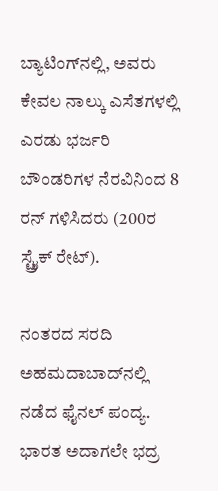ಬ್ಯಾಟಿಂಗ್‌ನಲ್ಲಿ, ಅವರು ಕೇವಲ ನಾಲ್ಕು ಎಸೆತಗಳಲ್ಲಿ ಎರಡು ಭರ್ಜರಿ ಬೌಂಡರಿಗಳ ನೆರವಿನಿಂದ 8 ರನ್ ಗಳಿಸಿದರು (200ರ ಸ್ಟ್ರೈಕ್ ರೇಟ್).

ನಂತರದ ಸರದಿ ಅಹಮದಾಬಾದ್‌ನಲ್ಲಿ ನಡೆದ ಫೈನಲ್ ಪಂದ್ಯ. ಭಾರತ ಅದಾಗಲೇ ಭದ್ರ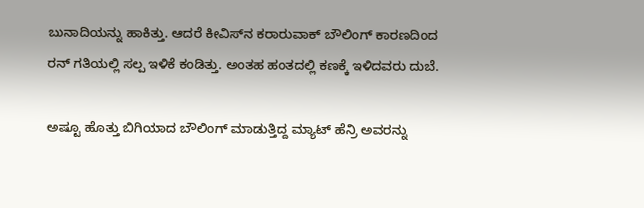ಬುನಾದಿಯನ್ನು ಹಾಕಿತ್ತು. ಆದರೆ ಕೀವಿಸ್‌ನ ಕರಾರುವಾಕ್ ಬೌಲಿಂಗ್ ಕಾರಣದಿಂದ ರನ್ ಗತಿಯಲ್ಲಿ ಸಲ್ಪ ಇಳಿಕೆ ಕಂಡಿತ್ತು. ಅಂತಹ ಹಂತದಲ್ಲಿ ಕಣಕ್ಕೆ ಇಳಿದವರು ದುಬೆ.

ಅಷ್ಟೂ ಹೊತ್ತು ಬಿಗಿಯಾದ ಬೌಲಿಂಗ್ ಮಾಡುತ್ತಿದ್ದ ಮ್ಯಾಟ್ ಹೆನ್ರಿ ಅವರನ್ನು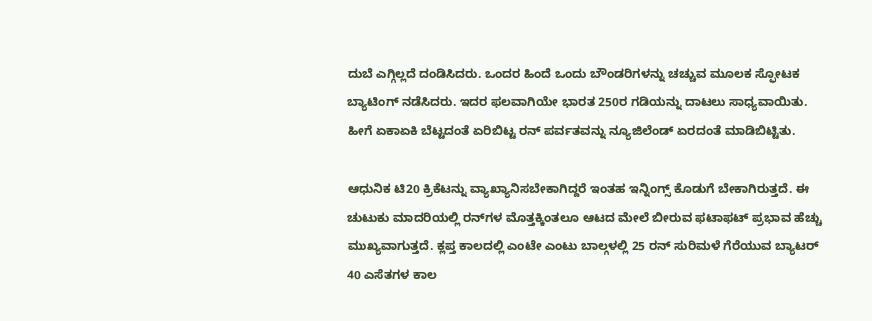ದುಬೆ ಎಗ್ಗಿಲ್ಲದೆ ದಂಡಿಸಿದರು. ಒಂದರ ಹಿಂದೆ ಒಂದು ಬೌಂಡರಿಗಳನ್ನು ಚಚ್ಚುವ ಮೂಲಕ ಸ್ಫೋಟಕ ಬ್ಯಾಟಿಂಗ್ ನಡೆಸಿದರು. ಇದರ ಫಲವಾಗಿಯೇ ಭಾರತ 250ರ ಗಡಿಯನ್ನು ದಾಟಲು ಸಾಧ್ಯವಾಯಿತು. ಹೀಗೆ ಏಕಾಏಕಿ ಬೆಟ್ಟದಂತೆ ಏರಿಬಿಟ್ಟ ರನ್ ಪರ್ವತವನ್ನು ನ್ಯೂಜಿಲೆಂಡ್ ಏರದಂತೆ ಮಾಡಿಬಿಟ್ಟಿತು.

ಆಧುನಿಕ ಟಿ20 ಕ್ರಿಕೆಟನ್ನು ವ್ಯಾಖ್ಯಾನಿಸಬೇಕಾಗಿದ್ದರೆ ಇಂತಹ ಇನ್ನಿಂಗ್ಸ್ ಕೊಡುಗೆ ಬೇಕಾಗಿರುತ್ತದೆ. ಈ ಚುಟುಕು ಮಾದರಿಯಲ್ಲಿ ರನ್‌ಗಳ ಮೊತ್ತಕ್ಕಿಂತಲೂ ಆಟದ ಮೇಲೆ ಬೀರುವ ಫಟಾಫಟ್ ಪ್ರಭಾವ ಹೆಚ್ಚು ಮುಖ್ಯವಾಗುತ್ತದೆ. ಕ್ಲಪ್ತ ಕಾಲದಲ್ಲಿ ಎಂಟೇ ಎಂಟು ಬಾಲ್ಗಳಲ್ಲಿ 25 ರನ್ ಸುರಿಮಳೆ ಗೆರೆಯುವ ಬ್ಯಾಟರ್ 40 ಎಸೆತಗಳ ಕಾಲ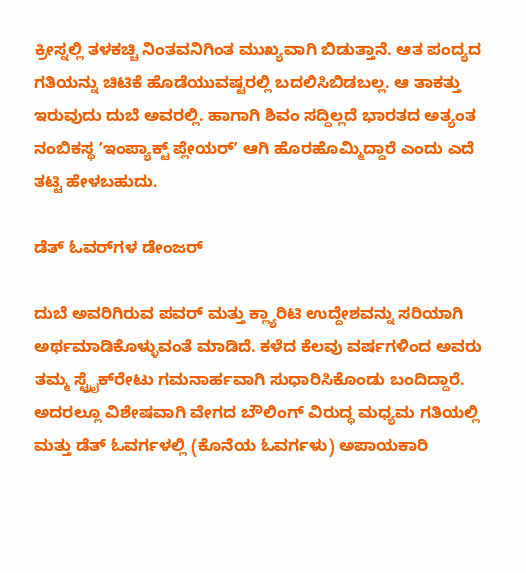ಕ್ರೀಸ್ನಲ್ಲಿ ತಳಕಚ್ಚಿ ನಿಂತವನಿಗಿಂತ ಮುಖ್ಯವಾಗಿ ಬಿಡುತ್ತಾನೆ. ಆತ ಪಂದ್ಯದ ಗತಿಯನ್ನು ಚಿಟಿಕೆ ಹೊಡೆಯುವಷ್ಟರಲ್ಲಿ ಬದಲಿಸಿಬಿಡಬಲ್ಲ. ಆ ತಾಕತ್ತು ಇರುವುದು ದುಬೆ ಅವರಲ್ಲಿ. ಹಾಗಾಗಿ ಶಿವಂ ಸದ್ದಿಲ್ಲದೆ ಭಾರತದ ಅತ್ಯಂತ ನಂಬಿಕಸ್ಥ ʼಇಂಪ್ಯಾಕ್ಟ್ ಪ್ಲೇಯರ್ʼ ಆಗಿ ಹೊರಹೊಮ್ಮಿದ್ದಾರೆ ಎಂದು ಎದೆ ತಟ್ಟಿ ಹೇಳಬಹುದು.

ಡೆತ್ ಓವರ್‌ಗಳ ಡೇಂಜರ್

ದುಬೆ ಅವರಿಗಿರುವ ಪವರ್ ಮತ್ತು ಕ್ಲ್ಯಾರಿಟಿ ಉದ್ದೇಶವನ್ನು ಸರಿಯಾಗಿ ಅರ್ಥಮಾಡಿಕೊಳ್ಳುವಂತೆ ಮಾಡಿದೆ. ಕಳೆದ ಕೆಲವು ವರ್ಷಗಳಿಂದ ಅವರು ತಮ್ಮ ಸ್ಟ್ರೈಕ್‌ರೇಟು ಗಮನಾರ್ಹವಾಗಿ ಸುಧಾರಿಸಿಕೊಂಡು ಬಂದಿದ್ದಾರೆ. ಅದರಲ್ಲೂ ವಿಶೇಷವಾಗಿ ವೇಗದ ಬೌಲಿಂಗ್ ವಿರುದ್ಧ ಮಧ್ಯಮ ಗತಿಯಲ್ಲಿ ಮತ್ತು ಡೆತ್ ಓವರ್ಗಳಲ್ಲಿ (ಕೊನೆಯ ಓವರ್ಗಳು) ಅಪಾಯಕಾರಿ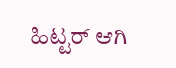ಹಿಟ್ಟರ್ ಆಗಿ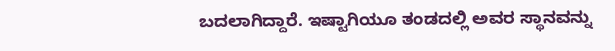ಬದಲಾಗಿದ್ದಾರೆ. ಇಷ್ಟಾಗಿಯೂ ತಂಡದಲ್ಲಿ ಅವರ ಸ್ಥಾನವನ್ನು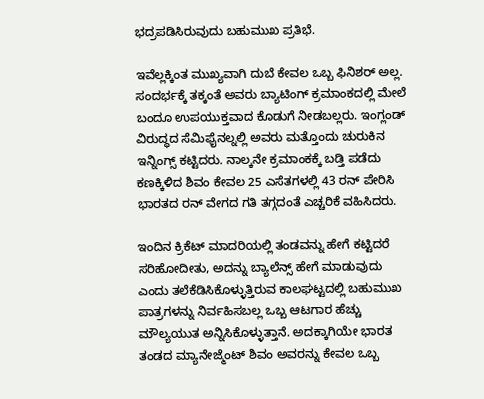ಭದ್ರಪಡಿಸಿರುವುದು ಬಹುಮುಖ ಪ್ರತಿಭೆ.

ಇವೆಲ್ಲಕ್ಕಿಂತ ಮುಖ್ಯವಾಗಿ ದುಬೆ ಕೇವಲ ಒಬ್ಬ ಫಿನಿಶರ್ ಅಲ್ಲ. ಸಂದರ್ಭಕ್ಕೆ ತಕ್ಕಂತೆ ಅವರು ಬ್ಯಾಟಿಂಗ್ ಕ್ರಮಾಂಕದಲ್ಲಿ ಮೇಲೆ ಬಂದೂ ಉಪಯುಕ್ತವಾದ ಕೊಡುಗೆ ನೀಡಬಲ್ಲರು. ಇಂಗ್ಲಂಡ್ ವಿರುದ್ಧದ ಸೆಮಿಫೈನಲ್ನಲ್ಲಿ ಅವರು ಮತ್ತೊಂದು ಚುರುಕಿನ ಇನ್ನಿಂಗ್ಸ್ ಕಟ್ಟಿದರು. ನಾಲ್ಕನೇ ಕ್ರಮಾಂಕಕ್ಕೆ ಬಡ್ತಿ ಪಡೆದು ಕಣಕ್ಕಿಳಿದ ಶಿವಂ ಕೇವಲ 25 ಎಸೆತಗಳಲ್ಲಿ 43 ರನ್ ಪೇರಿಸಿ ಭಾರತದ ರನ್ ವೇಗದ ಗತಿ ತಗ್ಗದಂತೆ ಎಚ್ಚರಿಕೆ ವಹಿಸಿದರು.

ಇಂದಿನ ಕ್ರಿಕೆಟ್ ಮಾದರಿಯಲ್ಲಿ ತಂಡವನ್ನು ಹೇಗೆ ಕಟ್ಟಿದರೆ ಸರಿಹೋದೀತು, ಅದನ್ನು ಬ್ಯಾಲೆನ್ಸ್ ಹೇಗೆ ಮಾಡುವುದು ಎಂದು ತಲೆಕೆಡಿಸಿಕೊಳ್ಳುತ್ತಿರುವ ಕಾಲಘಟ್ಟದಲ್ಲಿ ಬಹುಮುಖ ಪಾತ್ರಗಳನ್ನು ನಿರ್ವಹಿಸಬಲ್ಲ ಒಬ್ಬ ಆಟಗಾರ ಹೆಚ್ಚು ಮೌಲ್ಯಯುತ ಅನ್ನಿಸಿಕೊಳ್ಳುತ್ತಾನೆ. ಅದಕ್ಕಾಗಿಯೇ ಭಾರತ ತಂಡದ ಮ್ಯಾನೇಜ್ಮೆಂಟ್ ಶಿವಂ ಅವರನ್ನು ಕೇವಲ ಒಬ್ಬ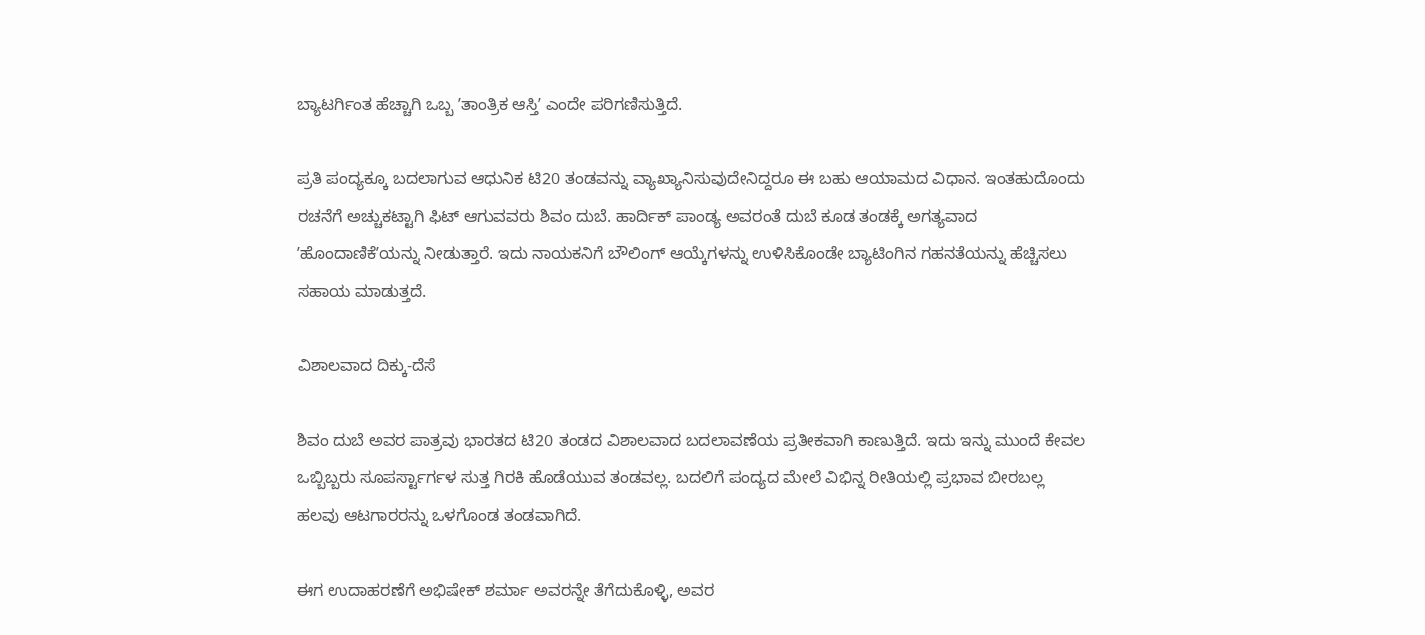ಬ್ಯಾಟರ್ಗಿಂತ ಹೆಚ್ಚಾಗಿ ಒಬ್ಬ ʼತಾಂತ್ರಿಕ ಆಸ್ತಿʼ ಎಂದೇ ಪರಿಗಣಿಸುತ್ತಿದೆ.

ಪ್ರತಿ ಪಂದ್ಯಕ್ಕೂ ಬದಲಾಗುವ ಆಧುನಿಕ ಟಿ20 ತಂಡವನ್ನು ವ್ಯಾಖ್ಯಾನಿಸುವುದೇನಿದ್ದರೂ ಈ ಬಹು ಆಯಾಮದ ವಿಧಾನ. ಇಂತಹುದೊಂದು ರಚನೆಗೆ ಅಚ್ಚುಕಟ್ಟಾಗಿ ಫಿಟ್ ಆಗುವವರು ಶಿವಂ ದುಬೆ. ಹಾರ್ದಿಕ್ ಪಾಂಡ್ಯ ಅವರಂತೆ ದುಬೆ ಕೂಡ ತಂಡಕ್ಕೆ ಅಗತ್ಯವಾದ ʼಹೊಂದಾಣಿಕೆʼಯನ್ನು ನೀಡುತ್ತಾರೆ. ಇದು ನಾಯಕನಿಗೆ ಬೌಲಿಂಗ್ ಆಯ್ಕೆಗಳನ್ನು ಉಳಿಸಿಕೊಂಡೇ ಬ್ಯಾಟಿಂಗಿನ ಗಹನತೆಯನ್ನು ಹೆಚ್ಚಿಸಲು ಸಹಾಯ ಮಾಡುತ್ತದೆ.

ವಿಶಾಲವಾದ ದಿಕ್ಕು-ದೆಸೆ

ಶಿವಂ ದುಬೆ ಅವರ ಪಾತ್ರವು ಭಾರತದ ಟಿ20 ತಂಡದ ವಿಶಾಲವಾದ ಬದಲಾವಣೆಯ ಪ್ರತೀಕವಾಗಿ ಕಾಣುತ್ತಿದೆ. ಇದು ಇನ್ನು ಮುಂದೆ ಕೇವಲ ಒಬ್ಬಿಬ್ಬರು ಸೂಪರ್ಸ್ಟಾರ್ಗಳ ಸುತ್ತ ಗಿರಕಿ ಹೊಡೆಯುವ ತಂಡವಲ್ಲ. ಬದಲಿಗೆ ಪಂದ್ಯದ ಮೇಲೆ ವಿಭಿನ್ನ ರೀತಿಯಲ್ಲಿ ಪ್ರಭಾವ ಬೀರಬಲ್ಲ ಹಲವು ಆಟಗಾರರನ್ನು ಒಳಗೊಂಡ ತಂಡವಾಗಿದೆ.

ಈಗ ಉದಾಹರಣೆಗೆ ಅಭಿಷೇಕ್ ಶರ್ಮಾ ಅವರನ್ನೇ ತೆಗೆದುಕೊಳ್ಳಿ, ಅವರ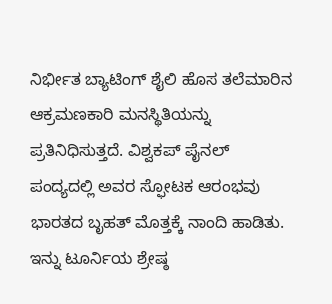ನಿರ್ಭೀತ ಬ್ಯಾಟಿಂಗ್ ಶೈಲಿ ಹೊಸ ತಲೆಮಾರಿನ ಆಕ್ರಮಣಕಾರಿ ಮನಸ್ಥಿತಿಯನ್ನು ಪ್ರತಿನಿಧಿಸುತ್ತದೆ. ವಿಶ್ವಕಪ್ ಪೈನಲ್ ಪಂದ್ಯದಲ್ಲಿ ಅವರ ಸ್ಫೋಟಕ ಆರಂಭವು ಭಾರತದ ಬೃಹತ್ ಮೊತ್ತಕ್ಕೆ ನಾಂದಿ ಹಾಡಿತು. ಇನ್ನು ಟೂರ್ನಿಯ ಶ್ರೇಷ್ಠ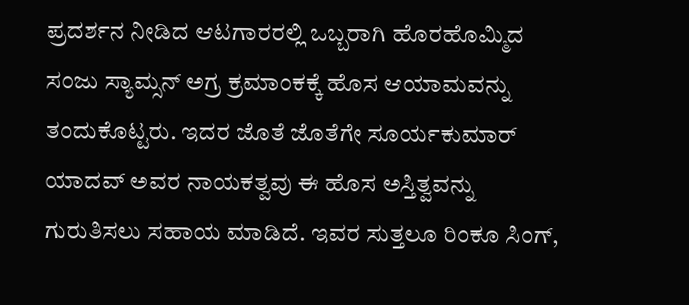ಪ್ರದರ್ಶನ ನೀಡಿದ ಆಟಗಾರರಲ್ಲಿ ಒಬ್ಬರಾಗಿ ಹೊರಹೊಮ್ಮಿದ ಸಂಜು ಸ್ಯಾಮ್ಸನ್ ಅಗ್ರ ಕ್ರಮಾಂಕಕ್ಕೆ ಹೊಸ ಆಯಾಮವನ್ನು ತಂದುಕೊಟ್ಟರು. ಇದರ ಜೊತೆ ಜೊತೆಗೇ ಸೂರ್ಯಕುಮಾರ್ ಯಾದವ್ ಅವರ ನಾಯಕತ್ವವು ಈ ಹೊಸ ಅಸ್ತಿತ್ವವನ್ನು ಗುರುತಿಸಲು ಸಹಾಯ ಮಾಡಿದೆ. ಇವರ ಸುತ್ತಲೂ ರಿಂಕೂ ಸಿಂಗ್,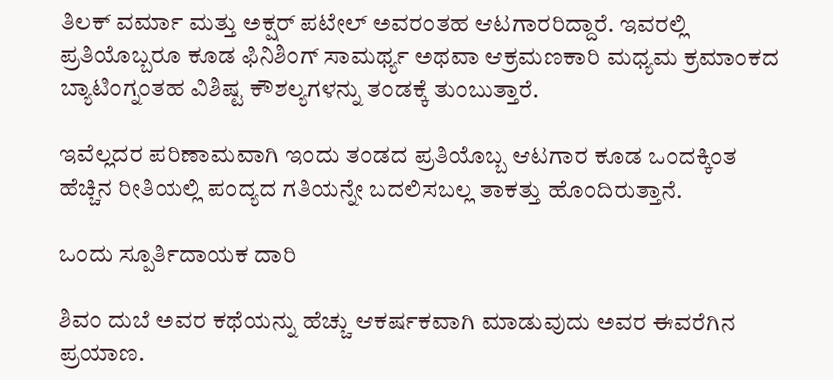ತಿಲಕ್ ವರ್ಮಾ ಮತ್ತು ಅಕ್ಷರ್ ಪಟೇಲ್ ಅವರಂತಹ ಆಟಗಾರರಿದ್ದಾರೆ. ಇವರಲ್ಲಿ ಪ್ರತಿಯೊಬ್ಬರೂ ಕೂಡ ಫಿನಿಶಿಂಗ್ ಸಾಮರ್ಥ್ಯ ಅಥವಾ ಆಕ್ರಮಣಕಾರಿ ಮಧ್ಯಮ ಕ್ರಮಾಂಕದ ಬ್ಯಾಟಿಂಗ್ನಂತಹ ವಿಶಿಷ್ಟ ಕೌಶಲ್ಯಗಳನ್ನು ತಂಡಕ್ಕೆ ತುಂಬುತ್ತಾರೆ.

ಇವೆಲ್ಲದರ ಪರಿಣಾಮವಾಗಿ ಇಂದು ತಂಡದ ಪ್ರತಿಯೊಬ್ಬ ಆಟಗಾರ ಕೂಡ ಒಂದಕ್ಕಿಂತ ಹೆಚ್ಚಿನ ರೀತಿಯಲ್ಲಿ ಪಂದ್ಯದ ಗತಿಯನ್ನೇ ಬದಲಿಸಬಲ್ಲ ತಾಕತ್ತು ಹೊಂದಿರುತ್ತಾನೆ.

ಒಂದು ಸ್ಪೂರ್ತಿದಾಯಕ ದಾರಿ

ಶಿವಂ ದುಬೆ ಅವರ ಕಥೆಯನ್ನು ಹೆಚ್ಚು ಆಕರ್ಷಕವಾಗಿ ಮಾಡುವುದು ಅವರ ಈವರೆಗಿನ ಪ್ರಯಾಣ.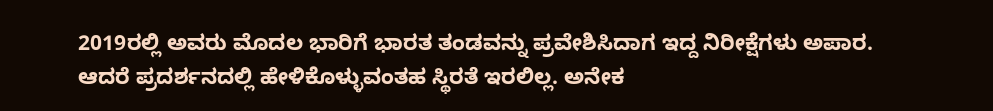2019ರಲ್ಲಿ ಅವರು ಮೊದಲ ಭಾರಿಗೆ ಭಾರತ ತಂಡವನ್ನು ಪ್ರವೇಶಿಸಿದಾಗ ಇದ್ದ ನಿರೀಕ್ಷೆಗಳು ಅಪಾರ. ಆದರೆ ಪ್ರದರ್ಶನದಲ್ಲಿ ಹೇಳಿಕೊಳ್ಳುವಂತಹ ಸ್ಥಿರತೆ ಇರಲಿಲ್ಲ. ಅನೇಕ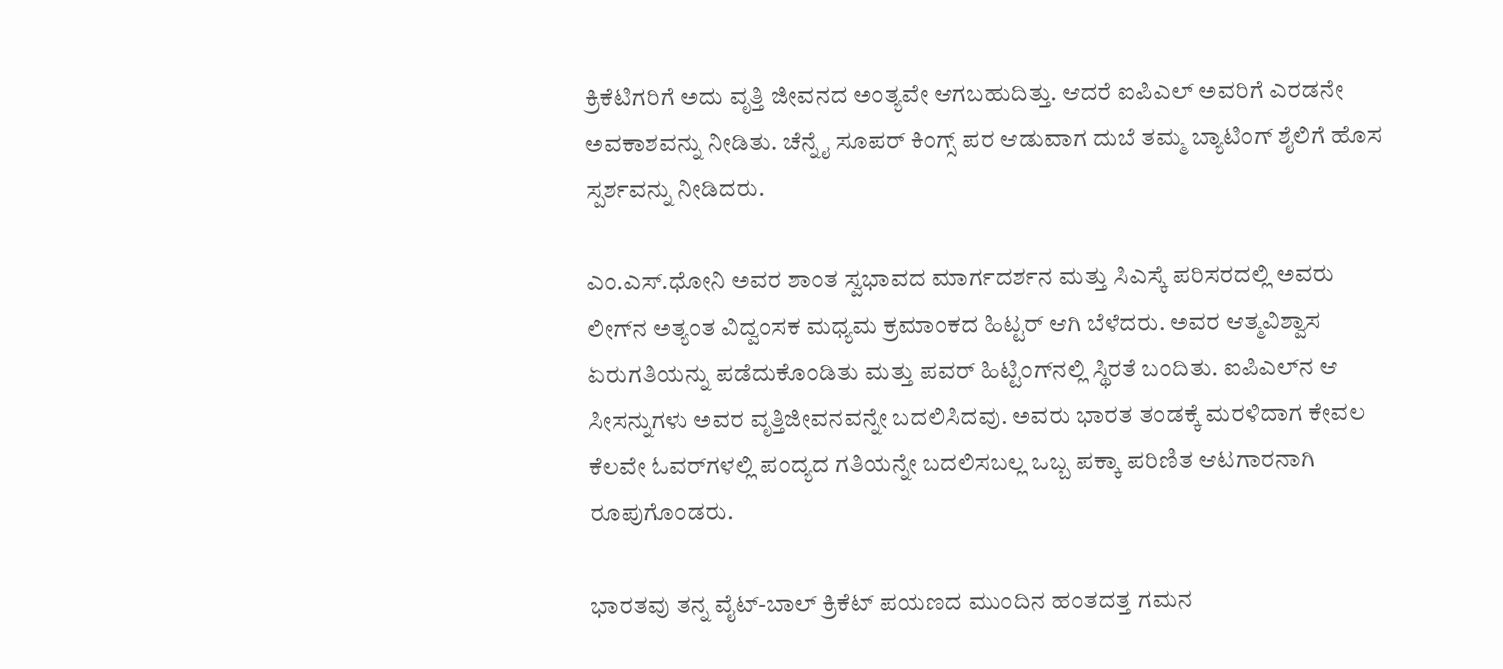ಕ್ರಿಕೆಟಿಗರಿಗೆ ಅದು ವೃತ್ತಿ ಜೀವನದ ಅಂತ್ಯವೇ ಆಗಬಹುದಿತ್ತು. ಆದರೆ ಐಪಿಎಲ್ ಅವರಿಗೆ ಎರಡನೇ ಅವಕಾಶವನ್ನು ನೀಡಿತು. ಚೆನ್ನೈ ಸೂಪರ್ ಕಿಂಗ್ಸ್ ಪರ ಆಡುವಾಗ ದುಬೆ ತಮ್ಮ ಬ್ಯಾಟಿಂಗ್ ಶೈಲಿಗೆ ಹೊಸ ಸ್ಪರ್ಶವನ್ನು ನೀಡಿದರು.

ಎಂ.ಎಸ್.ಧೋನಿ ಅವರ ಶಾಂತ ಸ್ವಭಾವದ ಮಾರ್ಗದರ್ಶನ ಮತ್ತು ಸಿಎಸ್ಕೆ ಪರಿಸರದಲ್ಲಿ ಅವರು ಲೀಗ್‌ನ ಅತ್ಯಂತ ವಿದ್ವಂಸಕ ಮಧ್ಯಮ ಕ್ರಮಾಂಕದ ಹಿಟ್ಟರ್ ಆಗಿ ಬೆಳೆದರು. ಅವರ ಆತ್ಮವಿಶ್ವಾಸ ಏರುಗತಿಯನ್ನು ಪಡೆದುಕೊಂಡಿತು ಮತ್ತು ಪವರ್ ಹಿಟ್ಟಿಂಗ್‌ನಲ್ಲಿ ಸ್ಥಿರತೆ ಬಂದಿತು. ಐಪಿಎಲ್‌ನ ಆ ಸೀಸನ್ನುಗಳು ಅವರ ವೃತ್ತಿಜೀವನವನ್ನೇ ಬದಲಿಸಿದವು. ಅವರು ಭಾರತ ತಂಡಕ್ಕೆ ಮರಳಿದಾಗ ಕೇವಲ ಕೆಲವೇ ಓವರ್‌ಗಳಲ್ಲಿ ಪಂದ್ಯದ ಗತಿಯನ್ನೇ ಬದಲಿಸಬಲ್ಲ ಒಬ್ಬ ಪಕ್ಕಾ ಪರಿಣಿತ ಆಟಗಾರನಾಗಿ ರೂಪುಗೊಂಡರು.

ಭಾರತವು ತನ್ನ ವೈಟ್-ಬಾಲ್ ಕ್ರಿಕೆಟ್ ಪಯಣದ ಮುಂದಿನ ಹಂತದತ್ತ ಗಮನ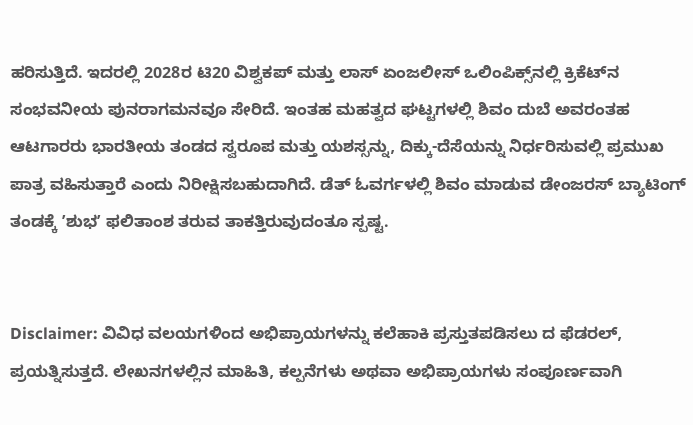ಹರಿಸುತ್ತಿದೆ. ಇದರಲ್ಲಿ 2028ರ ಟಿ20 ವಿಶ್ವಕಪ್ ಮತ್ತು ಲಾಸ್ ಏಂಜಲೀಸ್ ಒಲಿಂಪಿಕ್ಸ್‌ನಲ್ಲಿ ಕ್ರಿಕೆಟ್‌ನ ಸಂಭವನೀಯ ಪುನರಾಗಮನವೂ ಸೇರಿದೆ. ಇಂತಹ ಮಹತ್ವದ ಘಟ್ಟಗಳಲ್ಲಿ ಶಿವಂ ದುಬೆ ಅವರಂತಹ ಆಟಗಾರರು ಭಾರತೀಯ ತಂಡದ ಸ್ವರೂಪ ಮತ್ತು ಯಶಸ್ಸನ್ನು, ದಿಕ್ಕು-ದೆಸೆಯನ್ನು ನಿರ್ಧರಿಸುವಲ್ಲಿ ಪ್ರಮುಖ ಪಾತ್ರ ವಹಿಸುತ್ತಾರೆ ಎಂದು ನಿರೀಕ್ಷಿಸಬಹುದಾಗಿದೆ. ಡೆತ್ ಓವರ್ಗಳಲ್ಲಿ ಶಿವಂ ಮಾಡುವ ಡೇಂಜರಸ್ ಬ್ಯಾಟಿಂಗ್ ತಂಡಕ್ಕೆ ʼಶುಭʼ ಫಲಿತಾಂಶ ತರುವ ತಾಕತ್ತಿರುವುದಂತೂ ಸ್ಪಷ್ಟ.


Disclaimer: ವಿವಿಧ ವಲಯಗಳಿಂದ ಅಭಿಪ್ರಾಯಗಳನ್ನು ಕಲೆಹಾಕಿ ಪ್ರಸ್ತುತಪಡಿಸಲು ದ ಫೆಡರಲ್, ಪ್ರಯತ್ನಿಸುತ್ತದೆ. ಲೇಖನಗಳಲ್ಲಿನ ಮಾಹಿತಿ, ಕಲ್ಪನೆಗಳು ಅಥವಾ ಅಭಿಪ್ರಾಯಗಳು ಸಂಪೂರ್ಣವಾಗಿ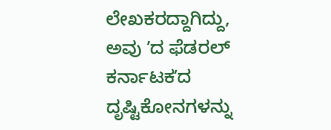ಲೇಖಕರದ್ದಾಗಿದ್ದು, ಅವು ʼದ ಫೆಡರಲ್‌ ಕರ್ನಾಟಕʼದ ದೃಷ್ಟಿಕೋನಗಳನ್ನು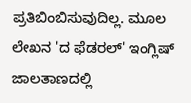ಪ್ರತಿಬಿಂಬಿಸುವುದಿಲ್ಲ. ಮೂಲ ಲೇಖನ 'ದ ಫೆಡರಲ್‌' ಇಂಗ್ಲಿಷ್‌ ಜಾಲತಾಣದಲ್ಲಿ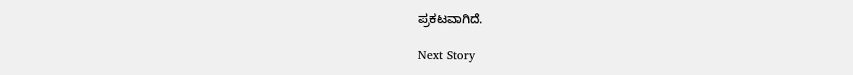ಪ್ರಕಟವಾಗಿದೆ.

Next Story